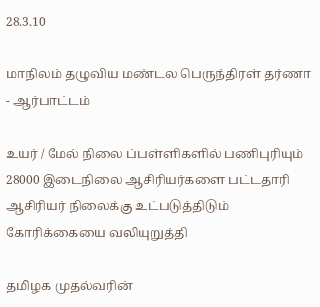28.3.10

மாநிலம் தழுவிய மண்டல பெருந்திரள் தர்ணா - ஆர்பாட்டம்

உயர் / மேல் நிலை ப்பள்ளிகளில் பணிபுரியும் 28000 இடைநிலை ஆசிரியர்களை பட்டதாரி ஆசிரியர் நிலைக்கு உட்படுத்திடும் கோரிக்கையை வலியுறுத்தி

தமிழக முதல்வரின்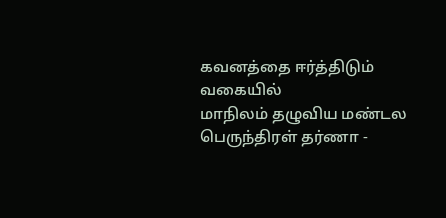கவனத்தை ஈர்த்திடும் வகையில்
மாநிலம் தழுவிய மண்டல பெருந்திரள் தர்ணா -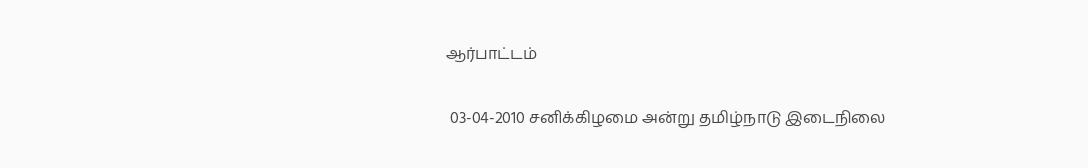ஆர்பாட்டம்

 03-04-2010 சனிக்கிழமை அன்று தமிழ்நாடு இடைநிலை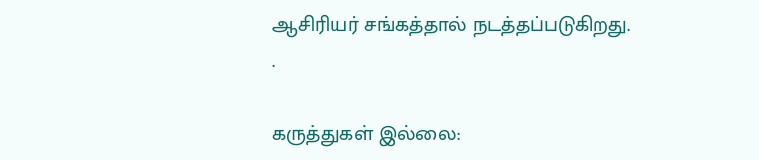ஆசிரியர் சங்கத்தால் நடத்தப்படுகிறது.
.

கருத்துகள் இல்லை: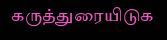கருத்துரையிடுக